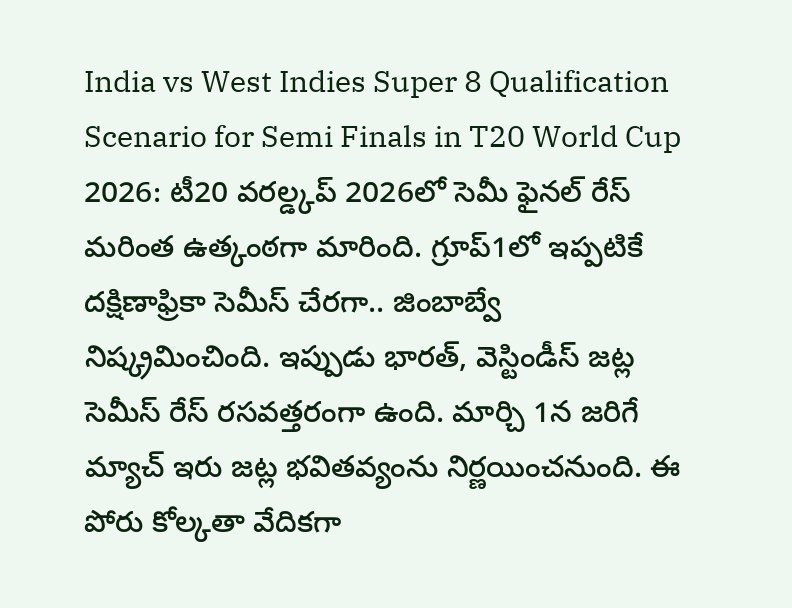India vs West Indies Super 8 Qualification Scenario for Semi Finals in T20 World Cup 2026: టీ20 వరల్డ్కప్ 2026లో సెమీ ఫైనల్ రేస్ మరింత ఉత్కంఠగా మారింది. గ్రూప్1లో ఇప్పటికే దక్షిణాఫ్రికా సెమీస్ చేరగా.. జింబాబ్వే నిష్క్రమించింది. ఇప్పుడు భారత్, వెస్టిండీస్ జట్ల సెమీస్ రేస్ రసవత్తరంగా ఉంది. మార్చి 1న జరిగే మ్యాచ్ ఇరు జట్ల భవితవ్యంను నిర్ణయించనుంది. ఈ పోరు కోల్కతా వేదికగా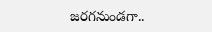జరగనుండగా..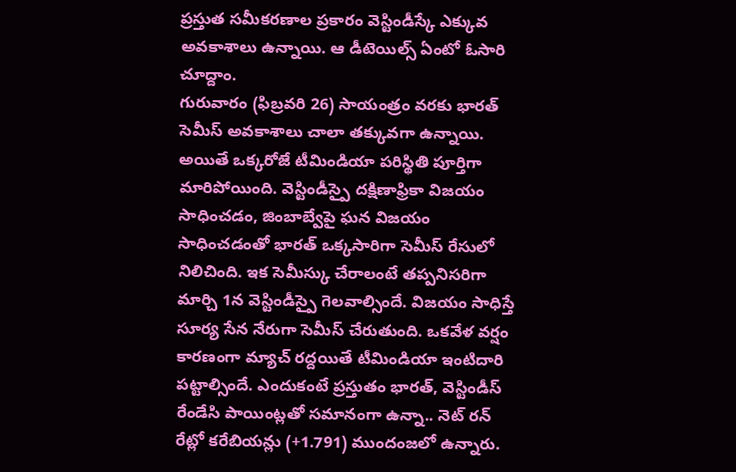ప్రస్తుత సమీకరణాల ప్రకారం వెస్టిండీస్కే ఎక్కువ అవకాశాలు ఉన్నాయి. ఆ డీటెయిల్స్ ఏంటో ఓసారి చూద్దాం.
గురువారం (ఫిబ్రవరి 26) సాయంత్రం వరకు భారత్ సెమీస్ అవకాశాలు చాలా తక్కువగా ఉన్నాయి. అయితే ఒక్కరోజే టీమిండియా పరిస్థితి పూర్తిగా మారిపోయింది. వెస్టిండీస్పై దక్షిణాఫ్రికా విజయం సాధించడం, జింబాబ్వేపై ఘన విజయం సాధించడంతో భారత్ ఒక్కసారిగా సెమీస్ రేసులో నిలిచింది. ఇక సెమీస్కు చేరాలంటే తప్పనిసరిగా మార్చి 1న వెస్టిండీస్పై గెలవాల్సిందే. విజయం సాధిస్తే సూర్య సేన నేరుగా సెమీస్ చేరుతుంది. ఒకవేళ వర్షం కారణంగా మ్యాచ్ రద్దయితే టీమిండియా ఇంటిదారి పట్టాల్సిందే. ఎందుకంటే ప్రస్తుతం భారత్, వెస్టిండీస్ రేండేసి పాయింట్లతో సమానంగా ఉన్నా.. నెట్ రన్ రేట్లో కరేబియన్లు (+1.791) ముందంజలో ఉన్నారు.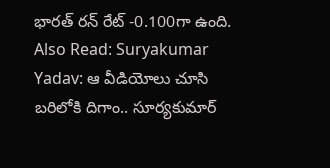భారత్ రన్ రేట్ -0.100గా ఉంది.
Also Read: Suryakumar Yadav: ఆ వీడియోలు చూసి బరిలోకి దిగాం.. సూర్యకుమార్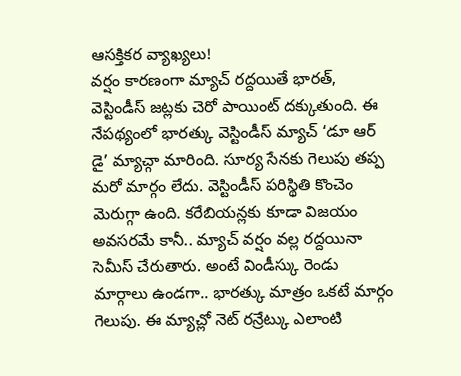ఆసక్తికర వ్యాఖ్యలు!
వర్షం కారణంగా మ్యాచ్ రద్దయితే భారత్, వెస్టిండీస్ జట్లకు చెరో పాయింట్ దక్కుతుంది. ఈ నేపథ్యంలో భారత్కు వెస్టిండీస్ మ్యాచ్ ‘డూ ఆర్ డై’ మ్యాచ్గా మారింది. సూర్య సేనకు గెలుపు తప్ప మరో మార్గం లేదు. వెస్టిండీస్ పరిస్థితి కొంచెం మెరుగ్గా ఉంది. కరేబియన్లకు కూడా విజయం అవసరమే కానీ.. మ్యాచ్ వర్షం వల్ల రద్దయినా సెమీస్ చేరుతారు. అంటే విండీస్కు రెండు మార్గాలు ఉండగా.. భారత్కు మాత్రం ఒకటే మార్గం గెలుపు. ఈ మ్యాచ్లో నెట్ రన్రేట్కు ఎలాంటి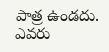పాత్ర ఉండదు. ఎవరు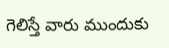గెలిస్తే వారు ముందుకు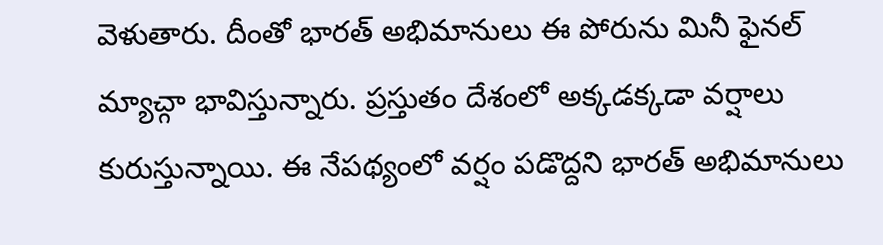వెళుతారు. దీంతో భారత్ అభిమానులు ఈ పోరును మినీ ఫైనల్ మ్యాచ్గా భావిస్తున్నారు. ప్రస్తుతం దేశంలో అక్కడక్కడా వర్షాలు కురుస్తున్నాయి. ఈ నేపథ్యంలో వర్షం పడొద్దని భారత్ అభిమానులు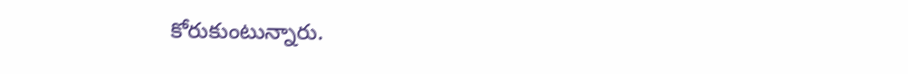కోరుకుంటున్నారు.